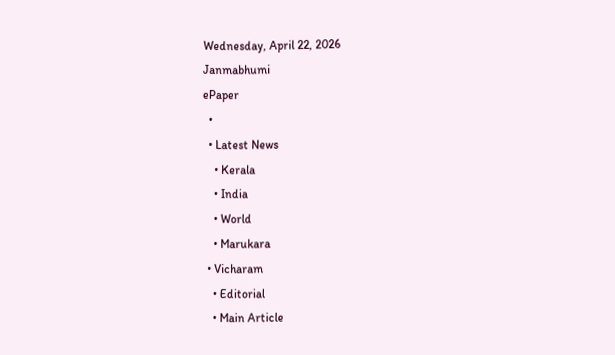Wednesday, April 22, 2026
Janmabhumi
ePaper
  •
  • Latest News
    • Kerala
    • India
    • World
    • Marukara
  • Vicharam
    • Editorial
    • Main Article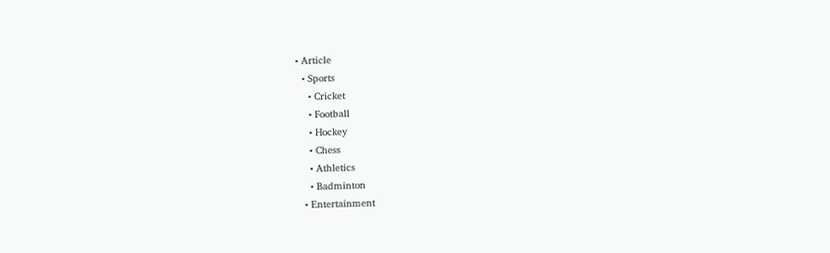• Article
  • Sports
    • Cricket
    • Football
    • Hockey
    • Chess
    • Athletics
    • Badminton
  • Entertainment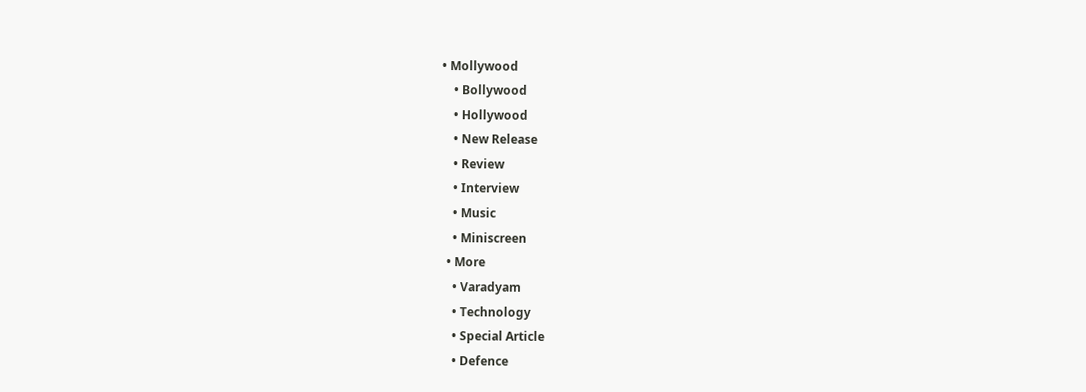• Mollywood
    • Bollywood
    • Hollywood
    • New Release
    • Review
    • Interview
    • Music
    • Miniscreen
  • More
    • Varadyam
    • Technology
    • Special Article
    • Defence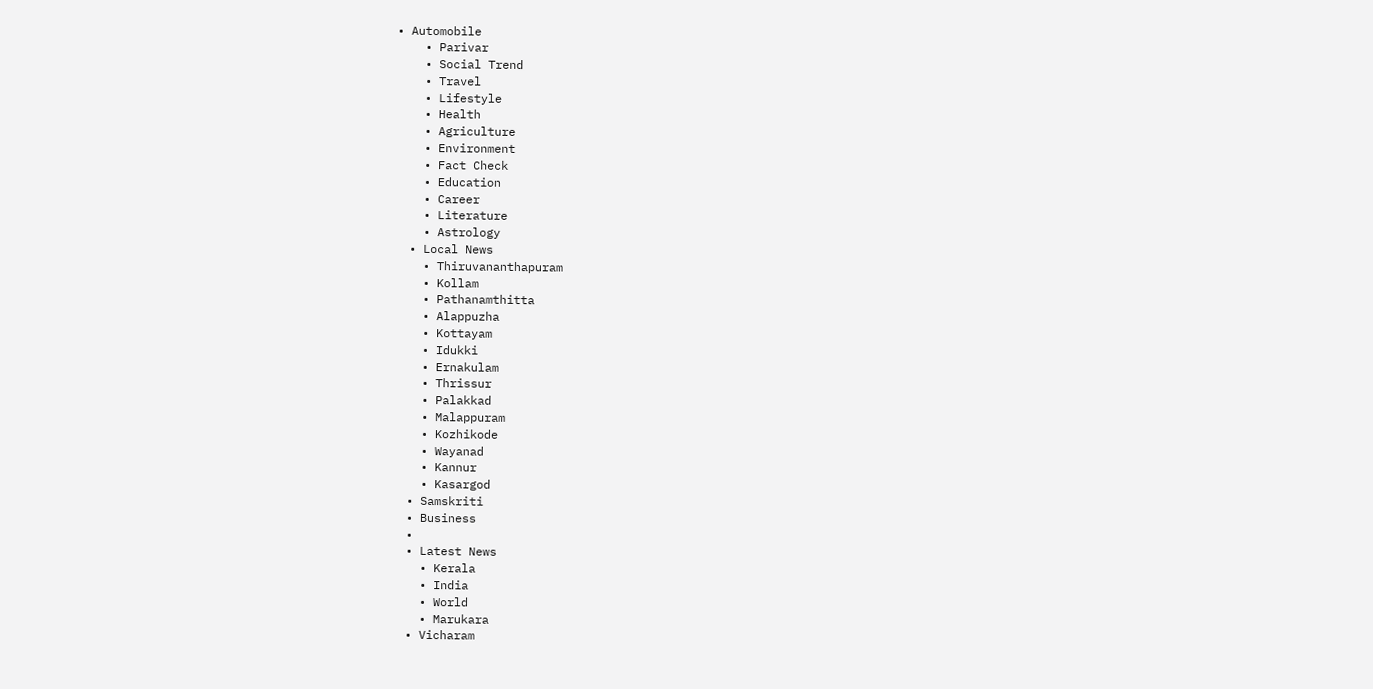• Automobile
    • Parivar
    • Social Trend
    • Travel
    • Lifestyle
    • Health
    • Agriculture
    • Environment
    • Fact Check
    • Education
    • Career
    • Literature
    • Astrology
  • Local News
    • Thiruvananthapuram
    • Kollam
    • Pathanamthitta
    • Alappuzha
    • Kottayam
    • Idukki
    • Ernakulam
    • Thrissur
    • Palakkad
    • Malappuram
    • Kozhikode
    • Wayanad
    • Kannur
    • Kasargod
  • Samskriti
  • Business
  •
  • Latest News
    • Kerala
    • India
    • World
    • Marukara
  • Vicharam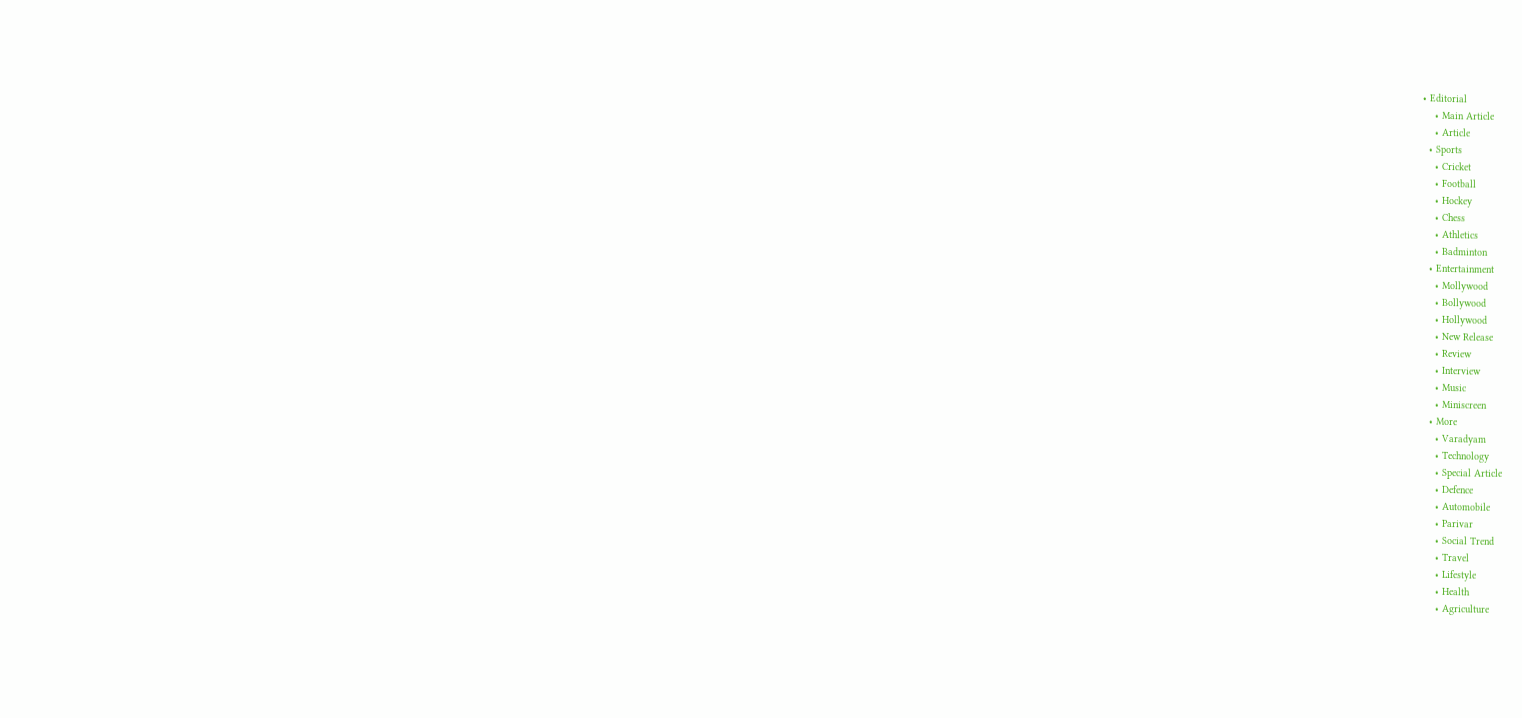• Editorial
    • Main Article
    • Article
  • Sports
    • Cricket
    • Football
    • Hockey
    • Chess
    • Athletics
    • Badminton
  • Entertainment
    • Mollywood
    • Bollywood
    • Hollywood
    • New Release
    • Review
    • Interview
    • Music
    • Miniscreen
  • More
    • Varadyam
    • Technology
    • Special Article
    • Defence
    • Automobile
    • Parivar
    • Social Trend
    • Travel
    • Lifestyle
    • Health
    • Agriculture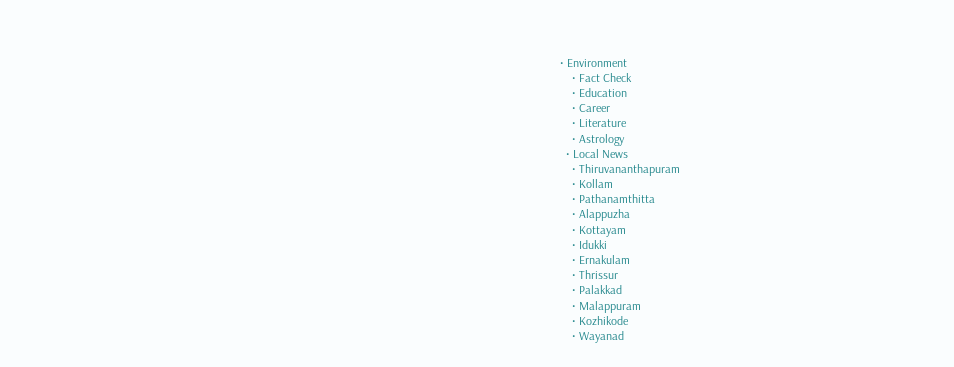• Environment
    • Fact Check
    • Education
    • Career
    • Literature
    • Astrology
  • Local News
    • Thiruvananthapuram
    • Kollam
    • Pathanamthitta
    • Alappuzha
    • Kottayam
    • Idukki
    • Ernakulam
    • Thrissur
    • Palakkad
    • Malappuram
    • Kozhikode
    • Wayanad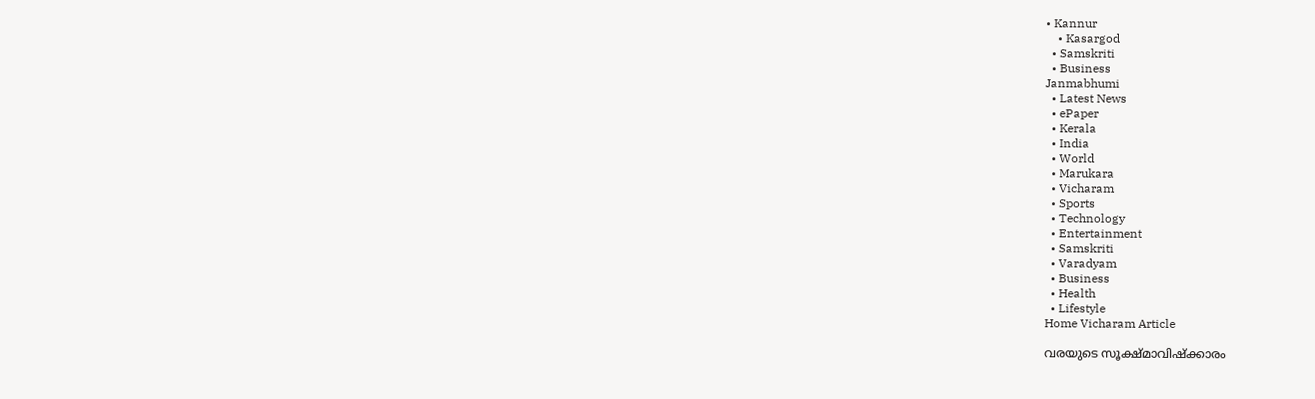• Kannur
    • Kasargod
  • Samskriti
  • Business
Janmabhumi
  • Latest News
  • ePaper
  • Kerala
  • India
  • World
  • Marukara
  • Vicharam
  • Sports
  • Technology
  • Entertainment
  • Samskriti
  • Varadyam
  • Business
  • Health
  • Lifestyle
Home Vicharam Article

വരയുടെ സൂക്ഷ്മാവിഷ്‌ക്കാരം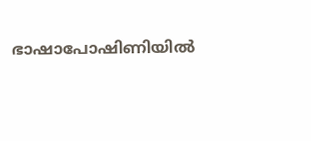ഭാഷാപോഷിണിയില്‍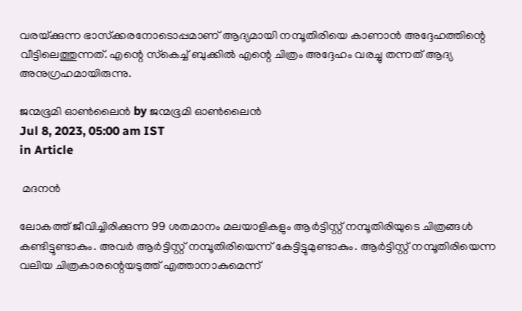വരയ്‌ക്കുന്ന ഭാസ്‌ക്കരനോടൊപ്പമാണ് ആദ്യമായി നമ്പൂതിരിയെ കാണാന്‍ അദ്ദേഹത്തിന്റെ വീട്ടിലെത്തുന്നത്. എന്റെ സ്‌കെച്ച് ബുക്കില്‍ എന്റെ ചിത്രം അദ്ദേഹം വരച്ചു തന്നത് ആദ്യ അനുഗ്രഹമായിരുന്നു.

ജന്മഭൂമി ഓണ്‍ലൈന്‍ by ജന്മഭൂമി ഓണ്‍ലൈന്‍
Jul 8, 2023, 05:00 am IST
in Article

 മദനന്‍

ലോകത്ത് ജീവിച്ചിരിക്കുന്ന 99 ശതമാനം മലയാളികളും ആര്‍ട്ടിസ്റ്റ് നമ്പൂതിരിയുടെ ചിത്രങ്ങള്‍ കണ്ടിട്ടുണ്ടാകും. അവര്‍ ആര്‍ട്ടിസ്റ്റ് നമ്പൂതിരിയെന്ന് കേട്ടിട്ടുമുണ്ടാകും. ആര്‍ട്ടിസ്റ്റ് നമ്പൂതിരിയെന്ന വലിയ ചിത്രകാരന്റെയടുത്ത് എത്താനാകുമെന്ന്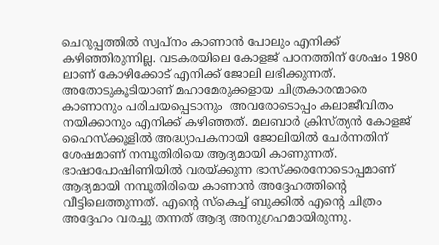ചെറുപ്പത്തില്‍ സ്വപ്‌നം കാണാന്‍ പോലും എനിക്ക് കഴിഞ്ഞിരുന്നില്ല. വടകരയിലെ കോളജ് പഠനത്തിന് ശേഷം 1980 ലാണ് കോഴിക്കോട് എനിക്ക് ജോലി ലഭിക്കുന്നത്. അതോടുകൂടിയാണ് മഹാമേരുക്കളായ ചിത്രകാരന്മാരെ കാണാനും പരിചയപ്പെടാനും  അവരോടൊപ്പം കലാജീവിതം നയിക്കാനും എനിക്ക് കഴിഞ്ഞത്. മലബാര്‍ ക്രിസ്ത്യന്‍ കോളജ് ഹൈസ്‌ക്കൂളില്‍ അദ്ധ്യാപകനായി ജോലിയില്‍ ചേര്‍ന്നതിന് ശേഷമാണ് നമ്പൂതിരിയെ ആദ്യമായി കാണുന്നത്. ഭാഷാപോഷിണിയില്‍ വരയ്‌ക്കുന്ന ഭാസ്‌ക്കരനോടൊപ്പമാണ് ആദ്യമായി നമ്പൂതിരിയെ കാണാന്‍ അദ്ദേഹത്തിന്റെ വീട്ടിലെത്തുന്നത്. എന്റെ സ്‌കെച്ച് ബുക്കില്‍ എന്റെ ചിത്രം അദ്ദേഹം വരച്ചു തന്നത് ആദ്യ അനുഗ്രഹമായിരുന്നു.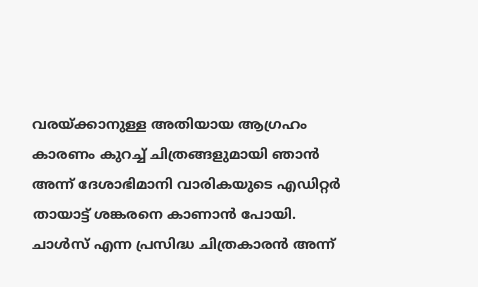വരയ്‌ക്കാനുള്ള അതിയായ ആഗ്രഹം കാരണം കുറച്ച് ചിത്രങ്ങളുമായി ഞാന്‍ അന്ന് ദേശാഭിമാനി വാരികയുടെ എഡിറ്റര്‍ തായാട്ട് ശങ്കരനെ കാണാന്‍ പോയി. ചാള്‍സ് എന്ന പ്രസിദ്ധ ചിത്രകാരന്‍ അന്ന്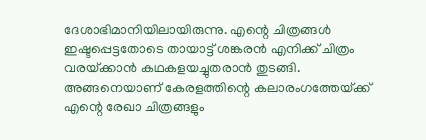ദേശാഭിമാനിയിലായിരുന്നു. എന്റെ ചിത്രങ്ങള്‍ ഇഷ്ടപ്പെട്ടതോടെ തായാട്ട് ശങ്കരന്‍ എനിക്ക് ചിത്രം വരയ്‌ക്കാന്‍ കഥകളയച്ചുതരാന്‍ തുടങ്ങി. അങ്ങനെയാണ് കേരളത്തിന്റെ കലാരംഗത്തേയ്‌ക്ക് എന്റെ രേഖാ ചിത്രങ്ങളും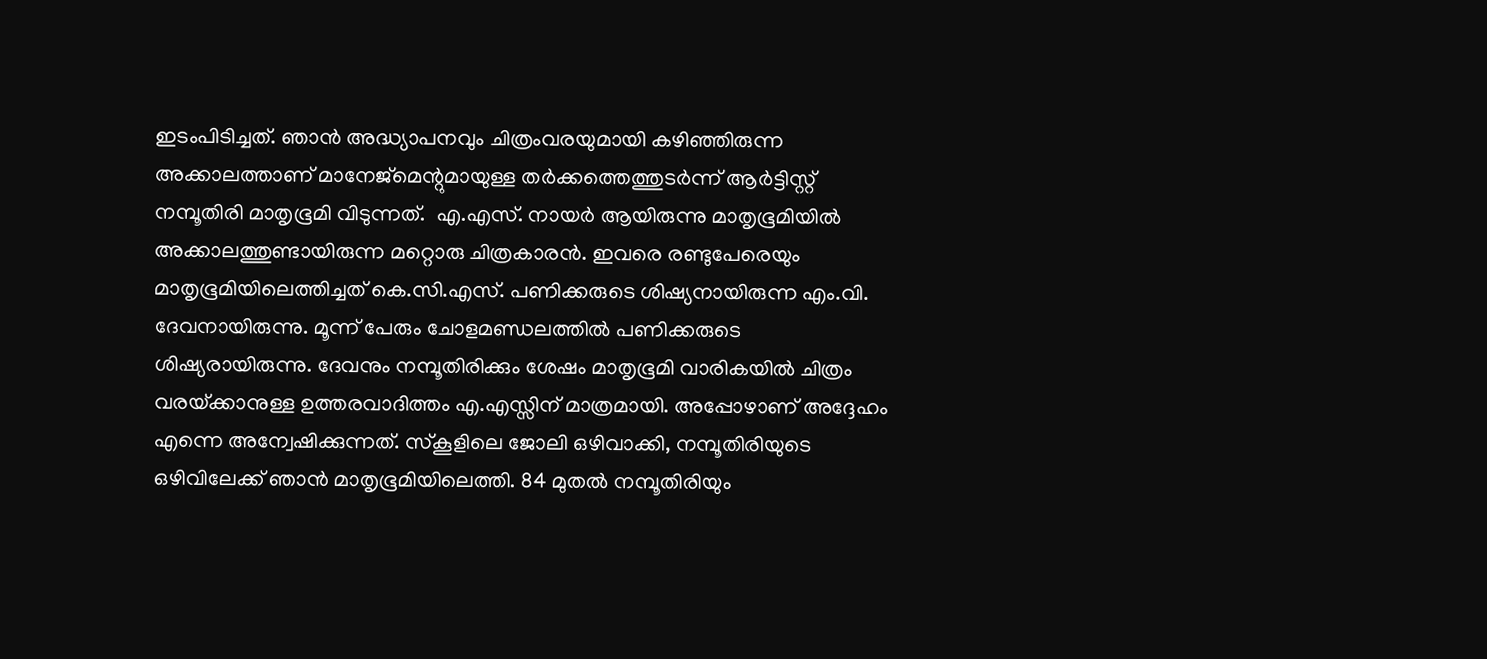ഇടംപിടിച്ചത്. ഞാന്‍ അദ്ധ്യാപനവും ചിത്രംവരയുമായി കഴിഞ്ഞിരുന്ന അക്കാലത്താണ് മാനേജ്‌മെന്റുമായുള്ള തര്‍ക്കത്തെത്തുടര്‍ന്ന് ആര്‍ട്ടിസ്റ്റ് നമ്പൂതിരി മാതൃഭൂമി വിടുന്നത്.  എ.എസ്. നായര്‍ ആയിരുന്നു മാതൃഭൂമിയില്‍ അക്കാലത്തുണ്ടായിരുന്ന മറ്റൊരു ചിത്രകാരന്‍. ഇവരെ രണ്ടുപേരെയും മാതൃഭൂമിയിലെത്തിച്ചത് കെ.സി.എസ്. പണിക്കരുടെ ശിഷ്യനായിരുന്ന എം.വി. ദേവനായിരുന്നു. മൂന്ന് പേരും ചോളമണ്ഡലത്തില്‍ പണിക്കരുടെ ശിഷ്യരായിരുന്നു. ദേവനും നമ്പൂതിരിക്കും ശേഷം മാതൃഭൂമി വാരികയില്‍ ചിത്രം വരയ്‌ക്കാനുള്ള ഉത്തരവാദിത്തം എ.എസ്സിന് മാത്രമായി. അപ്പോഴാണ് അദ്ദേഹം എന്നെ അന്വേഷിക്കുന്നത്. സ്‌കൂളിലെ ജോലി ഒഴിവാക്കി, നമ്പൂതിരിയുടെ ഒഴിവിലേക്ക് ഞാന്‍ മാതൃഭൂമിയിലെത്തി. 84 മുതല്‍ നമ്പൂതിരിയും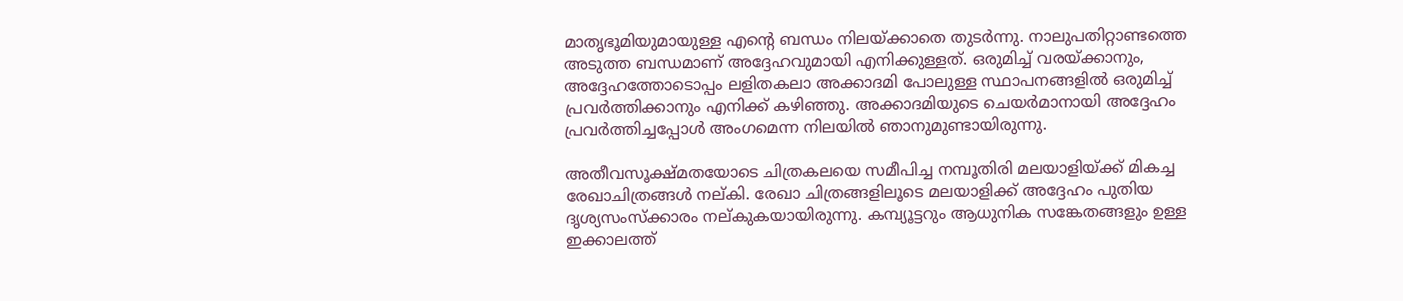മാതൃഭൂമിയുമായുള്ള എന്റെ ബന്ധം നിലയ്‌ക്കാതെ തുടര്‍ന്നു. നാലുപതിറ്റാണ്ടത്തെ അടുത്ത ബന്ധമാണ് അദ്ദേഹവുമായി എനിക്കുള്ളത്. ഒരുമിച്ച് വരയ്‌ക്കാനും, അദ്ദേഹത്തോടൊപ്പം ലളിതകലാ അക്കാദമി പോലുള്ള സ്ഥാപനങ്ങളില്‍ ഒരുമിച്ച് പ്രവര്‍ത്തിക്കാനും എനിക്ക് കഴിഞ്ഞു. അക്കാദമിയുടെ ചെയര്‍മാനായി അദ്ദേഹം പ്രവര്‍ത്തിച്ചപ്പോള്‍ അംഗമെന്ന നിലയില്‍ ഞാനുമുണ്ടായിരുന്നു.

അതീവസൂക്ഷ്മതയോടെ ചിത്രകലയെ സമീപിച്ച നമ്പൂതിരി മലയാളിയ്‌ക്ക് മികച്ച രേഖാചിത്രങ്ങള്‍ നല്കി. രേഖാ ചിത്രങ്ങളിലൂടെ മലയാളിക്ക് അദ്ദേഹം പുതിയ ദൃശ്യസംസ്‌ക്കാരം നല്കുകയായിരുന്നു. കമ്പ്യൂട്ടറും ആധുനിക സങ്കേതങ്ങളും ഉള്ള ഇക്കാലത്ത്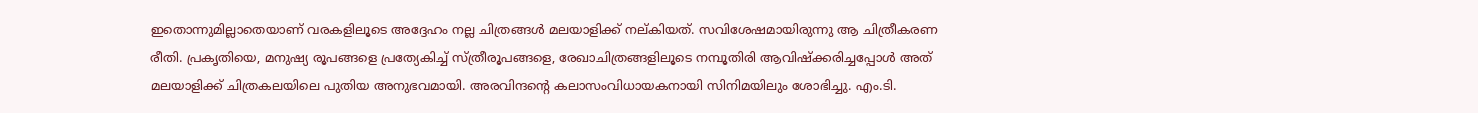ഇതൊന്നുമില്ലാതെയാണ് വരകളിലൂടെ അദ്ദേഹം നല്ല ചിത്രങ്ങള്‍ മലയാളിക്ക് നല്കിയത്. സവിശേഷമായിരുന്നു ആ ചിത്രീകരണ രീതി. പ്രകൃതിയെ, മനുഷ്യ രൂപങ്ങളെ പ്രത്യേകിച്ച് സ്ത്രീരൂപങ്ങളെ, രേഖാചിത്രങ്ങളിലൂടെ നമ്പൂതിരി ആവിഷ്‌ക്കരിച്ചപ്പോള്‍ അത് മലയാളിക്ക് ചിത്രകലയിലെ പുതിയ അനുഭവമായി. അരവിന്ദന്റെ കലാസംവിധായകനായി സിനിമയിലും ശോഭിച്ചു. എം.ടി.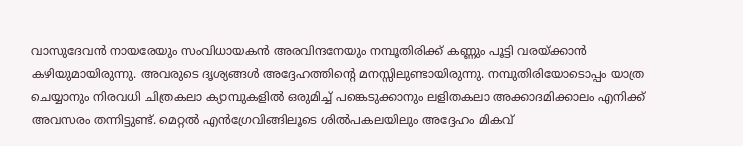വാസുദേവന്‍ നായരേയും സംവിധായകന്‍ അരവിന്ദനേയും നമ്പൂതിരിക്ക് കണ്ണും പൂട്ടി വരയ്‌ക്കാന്‍ കഴിയുമായിരുന്നു. അവരുടെ ദൃശ്യങ്ങള്‍ അദ്ദേഹത്തിന്റെ മനസ്സിലുണ്ടായിരുന്നു. നമ്പുതിരിയോടൊപ്പം യാത്ര ചെയ്യാനും നിരവധി ചിത്രകലാ ക്യാമ്പുകളില്‍ ഒരുമിച്ച് പങ്കെടുക്കാനും ലളിതകലാ അക്കാദമിക്കാലം എനിക്ക് അവസരം തന്നിട്ടുണ്ട്. മെറ്റല്‍ എന്‍ഗ്രേവിങ്ങിലൂടെ ശില്‍പകലയിലും അദ്ദേഹം മികവ്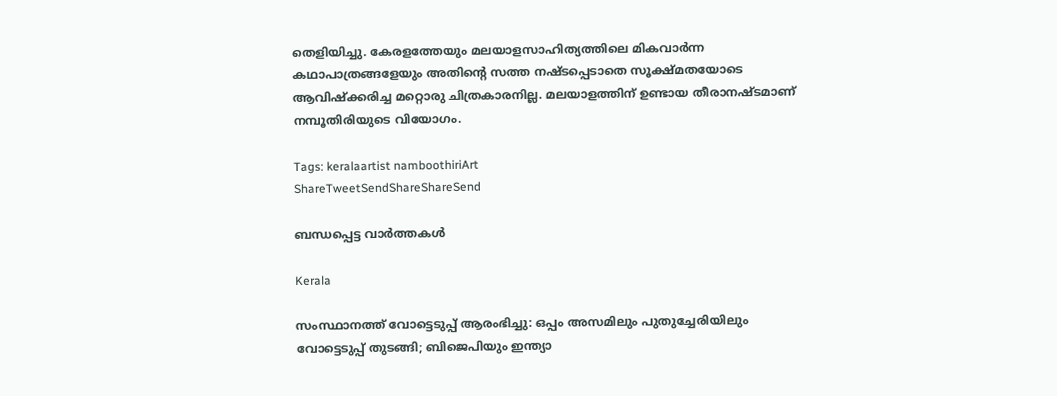തെളിയിച്ചു. കേരളത്തേയും മലയാളസാഹിത്യത്തിലെ മികവാര്‍ന്ന കഥാപാത്രങ്ങളേയും അതിന്റെ സത്ത നഷ്ടപ്പെടാതെ സൂക്ഷ്മതയോടെ ആവിഷ്‌ക്കരിച്ച മറ്റൊരു ചിത്രകാരനില്ല. മലയാളത്തിന് ഉണ്ടായ തീരാനഷ്ടമാണ് നമ്പൂതിരിയുടെ വിയോഗം.

Tags: keralaartist namboothiriArt
ShareTweetSendShareShareSend

ബന്ധപ്പെട്ട വാര്‍ത്തകള്‍

Kerala

സംസ്ഥാനത്ത് വോട്ടെടുപ്പ് ആരംഭിച്ചു: ഒപ്പം അസമിലും പുതുച്ചേരിയിലും വോട്ടെടുപ്പ് തുടങ്ങി; ബിജെപിയും ഇന്ത്യാ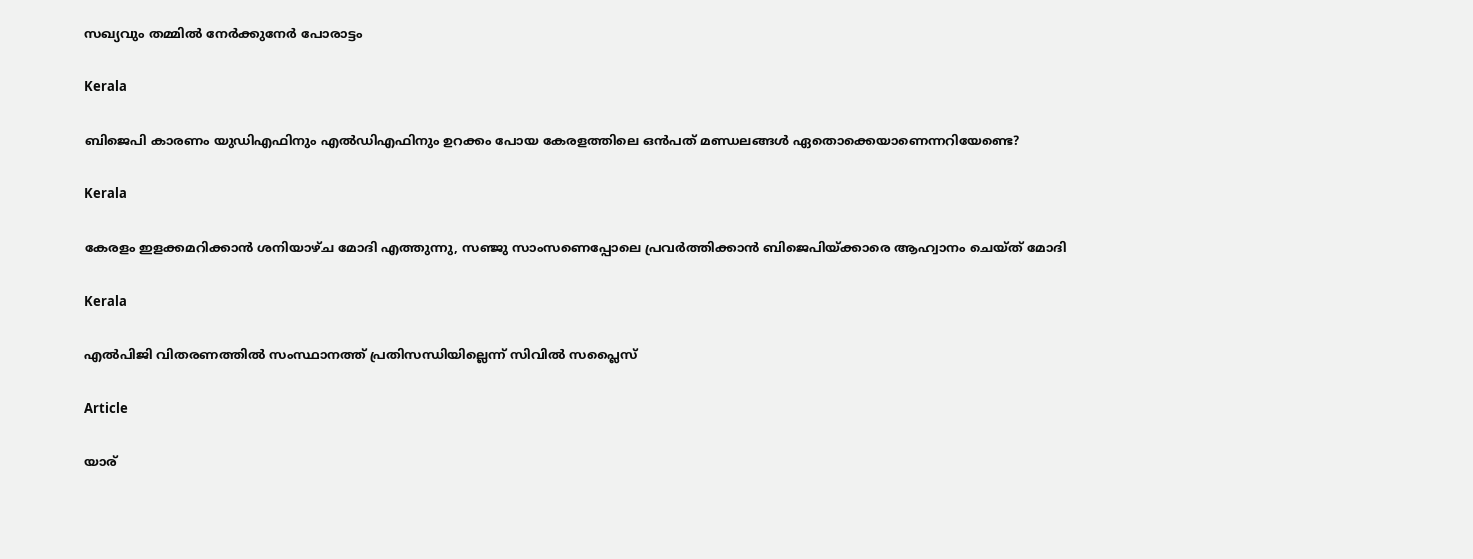സഖ്യവും തമ്മിൽ നേർക്കുനേർ പോരാട്ടം

Kerala

ബിജെപി കാരണം യുഡിഎഫിനും എല്‍ഡിഎഫിനും ഉറക്കം പോയ കേരളത്തിലെ ഒന്‍പത് മണ്ഡലങ്ങള്‍ ഏതൊക്കെയാണെന്നറിയേണ്ടെ?

Kerala

കേരളം ഇളക്കമറിക്കാന്‍ ശനിയാഴ്ച മോദി എത്തുന്നു, സഞ്ജു സാംസണെപ്പോലെ പ്രവര്‍ത്തിക്കാന്‍ ബിജെപിയ്‌ക്കാരെ ആഹ്വാനം ചെയ്ത് മോദി

Kerala

എല്‍പിജി വിതരണത്തില്‍ സംസ്ഥാനത്ത് പ്രതിസന്ധിയില്ലെന്ന് സിവില്‍ സപ്ലൈസ്

Article

യാര്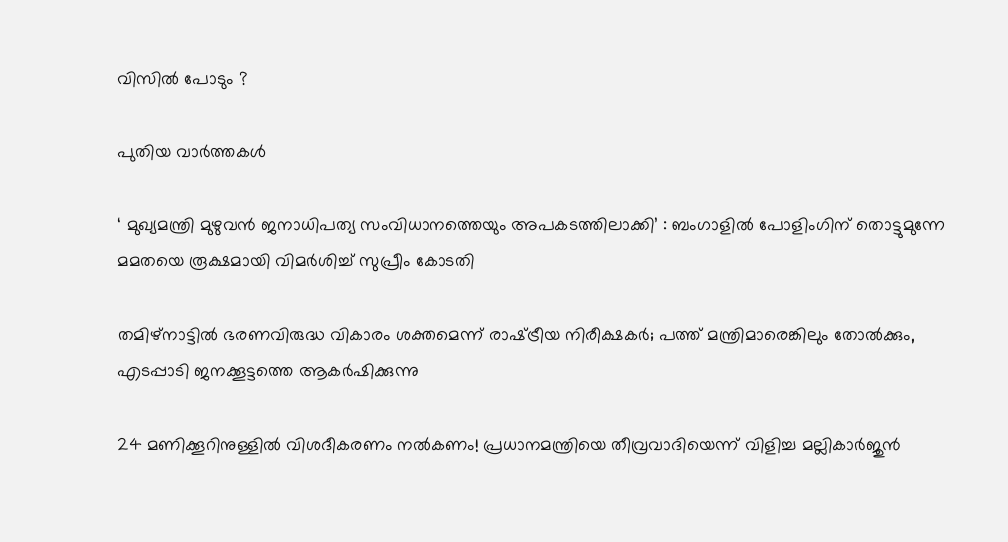വിസില്‍ പോടും ?

പുതിയ വാര്‍ത്തകള്‍

‘ മുഖ്യമന്ത്രി മുഴുവൻ ജനാധിപത്യ സംവിധാനത്തെയും അപകടത്തിലാക്കി’ : ബംഗാളിൽ പോളിംഗിന് തൊട്ടുമുന്നേ മമതയെ രൂക്ഷമായി വിമർശിച്ച് സുപ്രീം കോടതി

തമിഴ്നാട്ടില്‍ ഭരണവിരുദ്ധ വികാരം ശക്തമെന്ന് രാഷ്‌ട്രീയ നിരീക്ഷകര്‍; പത്ത് മന്ത്രിമാരെങ്കിലും തോല്‍ക്കും, എടപ്പാടി ജനക്കൂട്ടത്തെ ആകര്‍ഷിക്കുന്നു

24 മണിക്കൂറിനുള്ളിൽ വിശദീകരണം നൽകണം! പ്രധാനമന്ത്രിയെ തീവ്രവാദിയെന്ന് വിളിച്ച മല്ലികാർജുൻ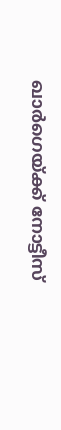ഖാർഗെയ്‌ക്ക് നോട്ടീസ്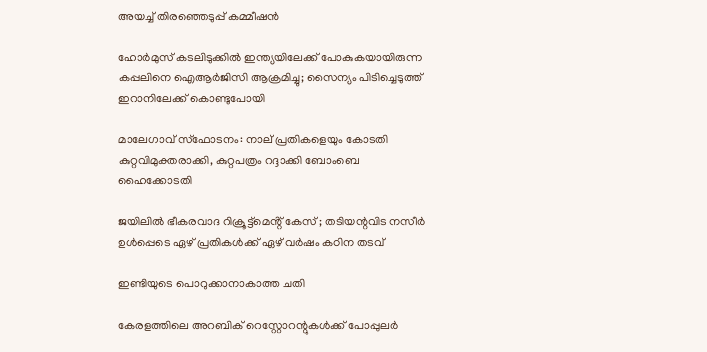അയച്ച് തിരഞ്ഞെടുപ്പ് കമ്മീഷൻ

ഹോർമുസ് കടലിടുക്കിൽ ഇന്ത്യയിലേക്ക് പോകുകയായിരുന്ന കപ്പലിനെ ഐആർജിസി ആക്രമിച്ചു; സൈന്യം പിടിച്ചെടുത്ത് ഇറാനിലേക്ക് കൊണ്ടുപോയി

മാലേഗാവ് സ്ഫോടനം: നാല് പ്രതികളെയും കോടതി കുറ്റവിമുക്തരാക്കി, കുറ്റപത്രം റദ്ദാക്കി ബോംബെ ഹൈക്കോടതി

ജയിലിൽ ഭീകരവാദ റിക്രൂട്ട്മെൻ്റ് കേസ് ; തടിയന്റവിട നസീർ ഉൾപ്പെടെ ഏഴ് പ്രതികൾക്ക് ഏഴ് വർഷം കഠിന തടവ്

ഇണ്ടിയുടെ പൊറുക്കാനാകാത്ത ചതി

കേരളത്തിലെ അറബിക് റെസ്റ്റോറന്റുകൾക്ക് പോപ്പുലർ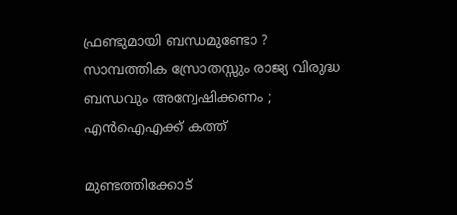ഫ്രണ്ടുമായി ബന്ധമുണ്ടോ ? സാമ്പത്തിക സ്രോതസ്സും രാജ്യ വിരുദ്ധ ബന്ധവും അന്വേഷിക്കണം ; എൻഐഎക്ക് കത്ത്

മുണ്ടത്തിക്കോട്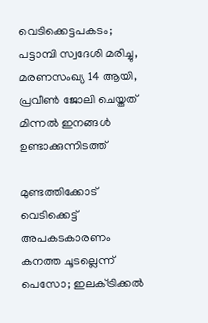വെടിക്കെട്ടപകടം; പട്ടാമ്പി സ്വദേശി മരിച്ചു, മരണസംഖ്യ 14 ആയി, പ്രവീൺ ജോലി ചെയ്തത് മിന്നൽ ഇനങ്ങൾ ഉണ്ടാക്കുന്നിടത്ത്

മുണ്ടത്തിക്കോട് വെടിക്കെട്ട് അപകടകാരണം കനത്ത ചൂടല്ലെന്ന് പെസോ; ഇലക്‌ട്രിക്കൽ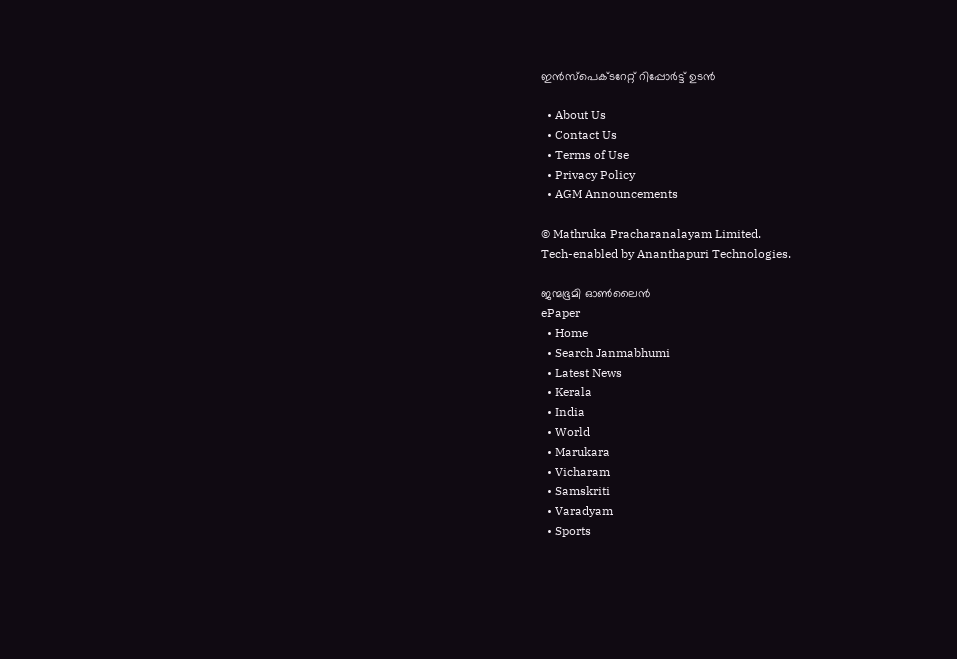ഇൻസ്‌പെക്‌ടറേറ്റ് റിപ്പോർട്ട് ഉടൻ

  • About Us
  • Contact Us
  • Terms of Use
  • Privacy Policy
  • AGM Announcements

© Mathruka Pracharanalayam Limited.
Tech-enabled by Ananthapuri Technologies.

ജന്മഭൂമി ഓണ്‍ലൈന്‍
ePaper
  • Home
  • Search Janmabhumi
  • Latest News
  • Kerala
  • India
  • World
  • Marukara
  • Vicharam
  • Samskriti
  • Varadyam
  • Sports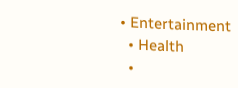• Entertainment
  • Health
  •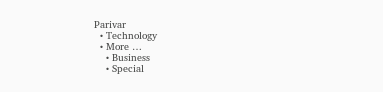Parivar
  • Technology
  • More …
    • Business
    • Special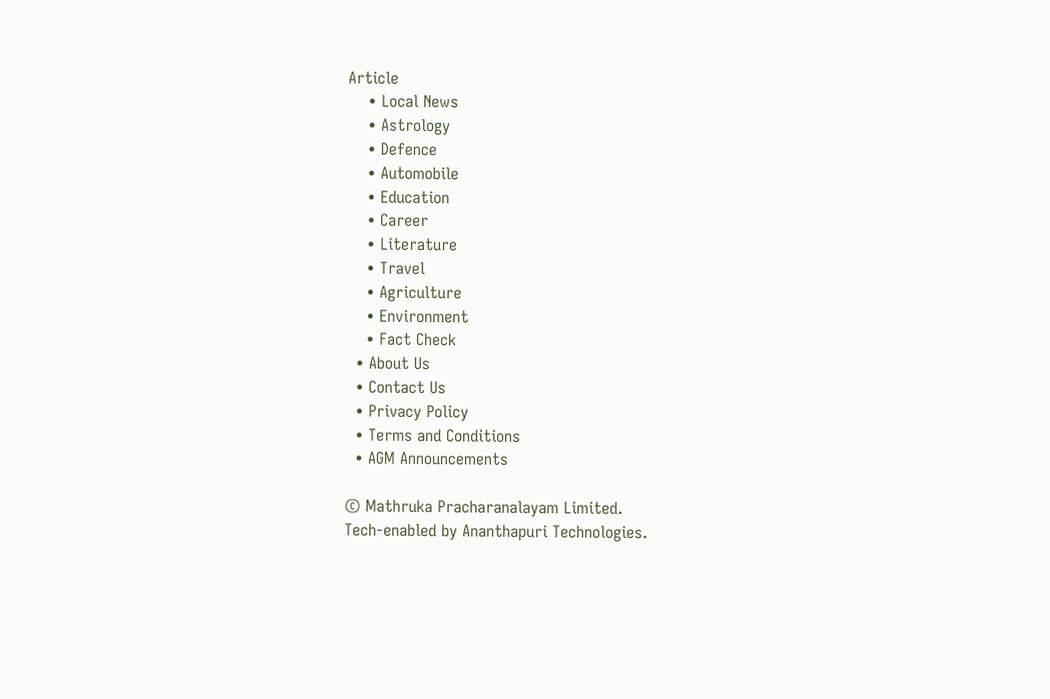Article
    • Local News
    • Astrology
    • Defence
    • Automobile
    • Education
    • Career
    • Literature
    • Travel
    • Agriculture
    • Environment
    • Fact Check
  • About Us
  • Contact Us
  • Privacy Policy
  • Terms and Conditions
  • AGM Announcements

© Mathruka Pracharanalayam Limited.
Tech-enabled by Ananthapuri Technologies.